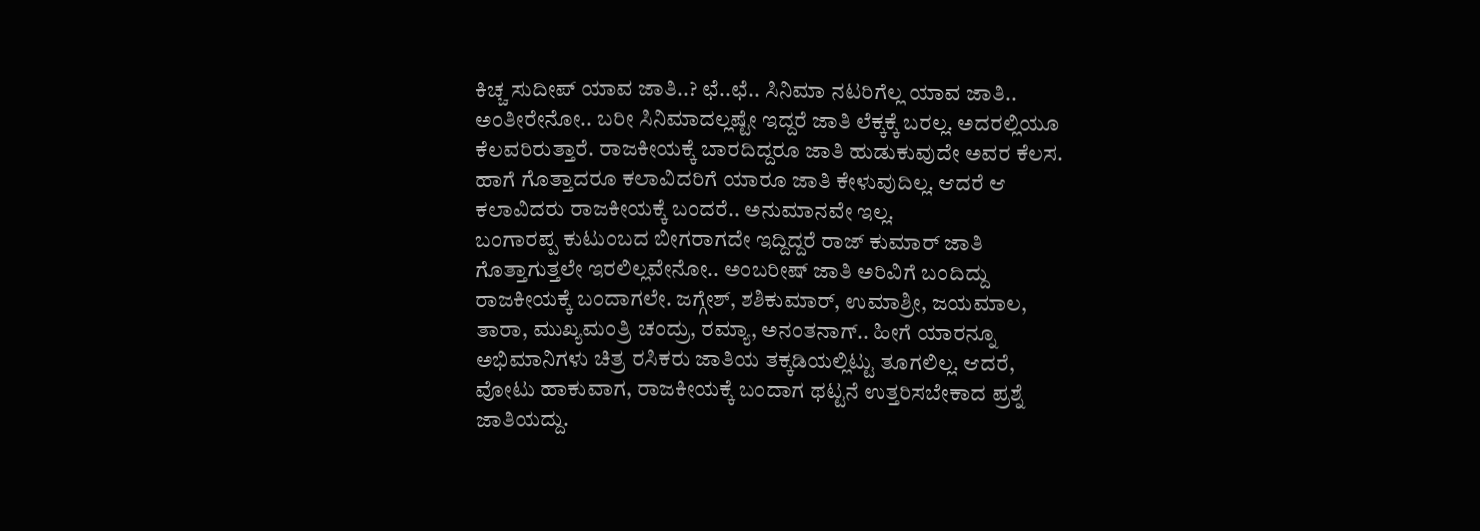ಕಿಚ್ಚ ಸುದೀಪ್ ಯಾವ ಜಾತಿ..? ಛೆ..ಛೆ.. ಸಿನಿಮಾ ನಟರಿಗೆಲ್ಲ ಯಾವ ಜಾತಿ.. ಅಂತೀರೇನೋ.. ಬರೀ ಸಿನಿಮಾದಲ್ಲಷ್ಟೇ ಇದ್ದರೆ ಜಾತಿ ಲೆಕ್ಕಕ್ಕೆ ಬರಲ್ಲ. ಅದರಲ್ಲಿಯೂ ಕೆಲವರಿರುತ್ತಾರೆ. ರಾಜಕೀಯಕ್ಕೆ ಬಾರದಿದ್ದರೂ ಜಾತಿ ಹುಡುಕುವುದೇ ಅವರ ಕೆಲಸ. ಹಾಗೆ ಗೊತ್ತಾದರೂ ಕಲಾವಿದರಿಗೆ ಯಾರೂ ಜಾತಿ ಕೇಳುವುದಿಲ್ಲ. ಆದರೆ ಆ ಕಲಾವಿದರು ರಾಜಕೀಯಕ್ಕೆ ಬಂದರೆ.. ಅನುಮಾನವೇ ಇಲ್ಲ.
ಬಂಗಾರಪ್ಪ ಕುಟುಂಬದ ಬೀಗರಾಗದೇ ಇದ್ದಿದ್ದರೆ ರಾಜ್ ಕುಮಾರ್ ಜಾತಿ ಗೊತ್ತಾಗುತ್ತಲೇ ಇರಲಿಲ್ಲವೇನೋ.. ಅಂಬರೀಷ್ ಜಾತಿ ಅರಿವಿಗೆ ಬಂದಿದ್ದು ರಾಜಕೀಯಕ್ಕೆ ಬಂದಾಗಲೇ. ಜಗ್ಗೇಶ್, ಶಶಿಕುಮಾರ್, ಉಮಾಶ್ರೀ, ಜಯಮಾಲ, ತಾರಾ, ಮುಖ್ಯಮಂತ್ರಿ ಚಂದ್ರು, ರಮ್ಯಾ, ಅನಂತನಾಗ್.. ಹೀಗೆ ಯಾರನ್ನೂ ಅಭಿಮಾನಿಗಳು ಚಿತ್ರ ರಸಿಕರು ಜಾತಿಯ ತಕ್ಕಡಿಯಲ್ಲಿಟ್ಟು ತೂಗಲಿಲ್ಲ. ಆದರೆ, ವೋಟು ಹಾಕುವಾಗ, ರಾಜಕೀಯಕ್ಕೆ ಬಂದಾಗ ಥಟ್ಟನೆ ಉತ್ತರಿಸಬೇಕಾದ ಪ್ರಶ್ನೆ ಜಾತಿಯದ್ದು.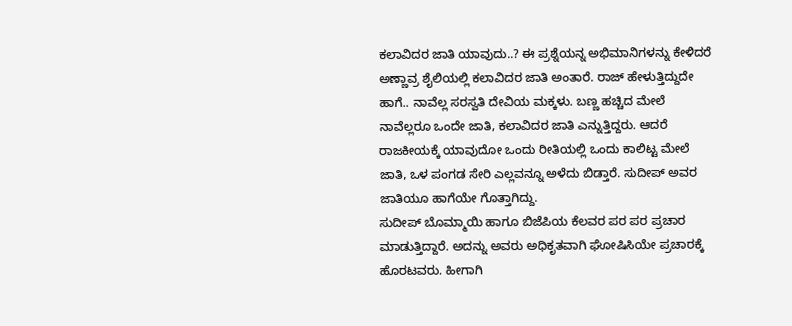ಕಲಾವಿದರ ಜಾತಿ ಯಾವುದು..? ಈ ಪ್ರಶ್ನೆಯನ್ನ ಅಭಿಮಾನಿಗಳನ್ನು ಕೇಳಿದರೆ ಅಣ್ಣಾವ್ರ ಶೈಲಿಯಲ್ಲಿ ಕಲಾವಿದರ ಜಾತಿ ಅಂತಾರೆ. ರಾಜ್ ಹೇಳುತ್ತಿದ್ದುದೇ ಹಾಗೆ.. ನಾವೆಲ್ಲ ಸರಸ್ವತಿ ದೇವಿಯ ಮಕ್ಕಳು. ಬಣ್ಣ ಹಚ್ಚಿದ ಮೇಲೆ ನಾವೆಲ್ಲರೂ ಒಂದೇ ಜಾತಿ, ಕಲಾವಿದರ ಜಾತಿ ಎನ್ನುತ್ತಿದ್ದರು. ಆದರೆ ರಾಜಕೀಯಕ್ಕೆ ಯಾವುದೋ ಒಂದು ರೀತಿಯಲ್ಲಿ ಒಂದು ಕಾಲಿಟ್ಟ ಮೇಲೆ ಜಾತಿ, ಒಳ ಪಂಗಡ ಸೇರಿ ಎಲ್ಲವನ್ನೂ ಅಳೆದು ಬಿಡ್ತಾರೆ. ಸುದೀಪ್ ಅವರ ಜಾತಿಯೂ ಹಾಗೆಯೇ ಗೊತ್ತಾಗಿದ್ದು.
ಸುದೀಪ್ ಬೊಮ್ಮಾಯಿ ಹಾಗೂ ಬಿಜೆಪಿಯ ಕೆಲವರ ಪರ ಪರ ಪ್ರಚಾರ ಮಾಡುತ್ತಿದ್ದಾರೆ. ಅದನ್ನು ಅವರು ಅಧಿಕೃತವಾಗಿ ಘೋಷಿಸಿಯೇ ಪ್ರಚಾರಕ್ಕೆ ಹೊರಟವರು. ಹೀಗಾಗಿ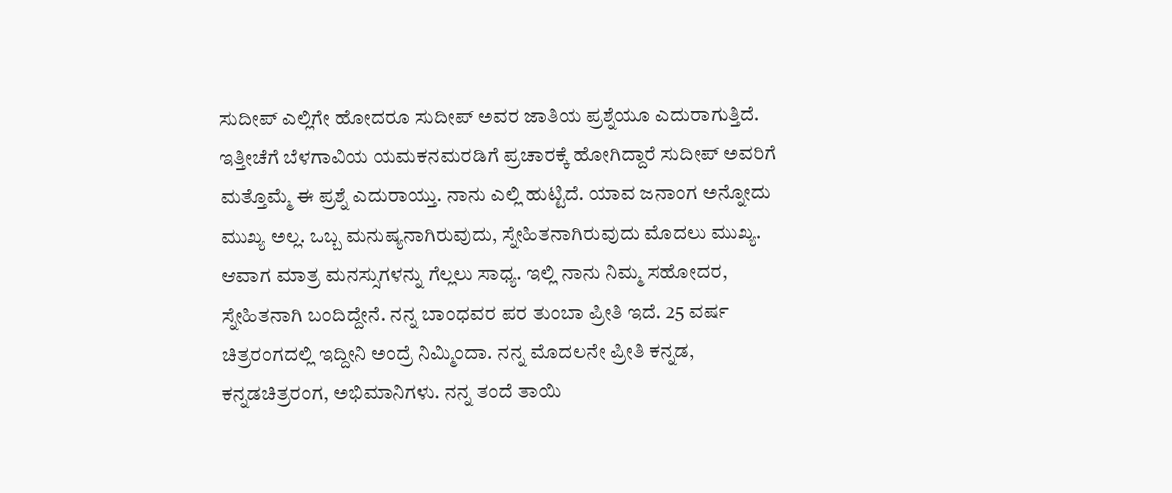ಸುದೀಪ್ ಎಲ್ಲಿಗೇ ಹೋದರೂ ಸುದೀಪ್ ಅವರ ಜಾತಿಯ ಪ್ರಶ್ನೆಯೂ ಎದುರಾಗುತ್ತಿದೆ.
ಇತ್ತೀಚೆಗೆ ಬೆಳಗಾವಿಯ ಯಮಕನಮರಡಿಗೆ ಪ್ರಚಾರಕ್ಕೆ ಹೋಗಿದ್ದಾರೆ ಸುದೀಪ್ ಅವರಿಗೆ ಮತ್ತೊಮ್ಮೆ ಈ ಪ್ರಶ್ನೆ ಎದುರಾಯ್ತು. ನಾನು ಎಲ್ಲಿ ಹುಟ್ಟಿದೆ. ಯಾವ ಜನಾಂಗ ಅನ್ನೋದು ಮುಖ್ಯ ಅಲ್ಲ. ಒಬ್ಬ ಮನುಷ್ಯನಾಗಿರುವುದು, ಸ್ನೇಹಿತನಾಗಿರುವುದು ಮೊದಲು ಮುಖ್ಯ. ಆವಾಗ ಮಾತ್ರ ಮನಸ್ಸುಗಳನ್ನು ಗೆಲ್ಲಲು ಸಾಧ್ಯ. ಇಲ್ಲಿ ನಾನು ನಿಮ್ಮ ಸಹೋದರ, ಸ್ನೇಹಿತನಾಗಿ ಬಂದಿದ್ದೇನೆ. ನನ್ನ ಬಾಂಧವರ ಪರ ತುಂಬಾ ಪ್ರೀತಿ ಇದೆ. 25 ವರ್ಷ ಚಿತ್ರರಂಗದಲ್ಲಿ ಇದ್ದೀನಿ ಅಂದ್ರೆ ನಿಮ್ಮಿಂದಾ. ನನ್ನ ಮೊದಲನೇ ಪ್ರೀತಿ ಕನ್ನಡ, ಕನ್ನಡಚಿತ್ರರಂಗ, ಅಭಿಮಾನಿಗಳು. ನನ್ನ ತಂದೆ ತಾಯಿ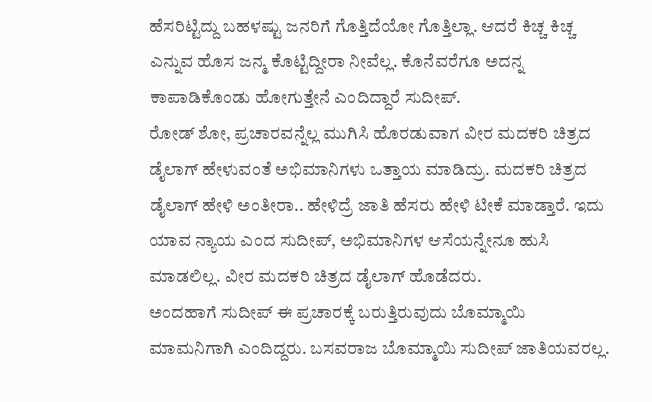ಹೆಸರಿಟ್ಟಿದ್ದು ಬಹಳಷ್ಟು ಜನರಿಗೆ ಗೊತ್ತಿದೆಯೋ ಗೊತ್ತಿಲ್ಲಾ. ಆದರೆ ಕಿಚ್ಚ ಕಿಚ್ಚ ಎನ್ನುವ ಹೊಸ ಜನ್ಮ ಕೊಟ್ಟಿದ್ದೀರಾ ನೀವೆಲ್ಲ. ಕೊನೆವರೆಗೂ ಅದನ್ನ ಕಾಪಾಡಿಕೊಂಡು ಹೋಗುತ್ತೇನೆ ಎಂದಿದ್ದಾರೆ ಸುದೀಪ್.
ರೋಡ್ ಶೋ, ಪ್ರಚಾರವನ್ನೆಲ್ಲ ಮುಗಿಸಿ ಹೊರಡುವಾಗ ವೀರ ಮದಕರಿ ಚಿತ್ರದ ಡೈಲಾಗ್ ಹೇಳುವಂತೆ ಅಭಿಮಾನಿಗಳು ಒತ್ತಾಯ ಮಾಡಿದ್ರು. ಮದಕರಿ ಚಿತ್ರದ ಡೈಲಾಗ್ ಹೇಳಿ ಅಂತೀರಾ.. ಹೇಳಿದ್ರೆ ಜಾತಿ ಹೆಸರು ಹೇಳಿ ಟೀಕೆ ಮಾಡ್ತಾರೆ. ಇದು ಯಾವ ನ್ಯಾಯ ಎಂದ ಸುದೀಪ್, ಅಭಿಮಾನಿಗಳ ಆಸೆಯನ್ನೇನೂ ಹುಸಿ ಮಾಡಲಿಲ್ಲ. ವೀರ ಮದಕರಿ ಚಿತ್ರದ ಡೈಲಾಗ್ ಹೊಡೆದರು.
ಅಂದಹಾಗೆ ಸುದೀಪ್ ಈ ಪ್ರಚಾರಕ್ಕೆ ಬರುತ್ತಿರುವುದು ಬೊಮ್ಮಾಯಿ ಮಾಮನಿಗಾಗಿ ಎಂದಿದ್ದರು. ಬಸವರಾಜ ಬೊಮ್ಮಾಯಿ ಸುದೀಪ್ ಜಾತಿಯವರಲ್ಲ.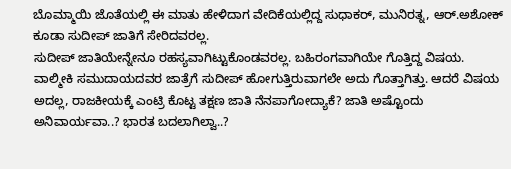ಬೊಮ್ಮಾಯಿ ಜೊತೆಯಲ್ಲಿ ಈ ಮಾತು ಹೇಳಿದಾಗ ವೇದಿಕೆಯಲ್ಲಿದ್ದ ಸುಧಾಕರ್, ಮುನಿರತ್ನ, ಆರ್.ಅಶೋಕ್ ಕೂಡಾ ಸುದೀಪ್ ಜಾತಿಗೆ ಸೇರಿದವರಲ್ಲ.
ಸುದೀಪ್ ಜಾತಿಯೇನ್ನೇನೂ ರಹಸ್ಯವಾಗಿಟ್ಟುಕೊಂಡವರಲ್ಲ. ಬಹಿರಂಗವಾಗಿಯೇ ಗೊತ್ತಿದ್ದ ವಿಷಯ. ವಾಲ್ಮೀಕಿ ಸಮುದಾಯದವರ ಜಾತ್ರೆಗೆ ಸುದೀಪ್ ಹೋಗುತ್ತಿರುವಾಗಲೇ ಅದು ಗೊತ್ತಾಗಿತ್ತು. ಆದರೆ ವಿಷಯ ಅದಲ್ಲ, ರಾಜಕೀಯಕ್ಕೆ ಎಂಟ್ರಿ ಕೊಟ್ಟ ತಕ್ಷಣ ಜಾತಿ ನೆನಪಾಗೋದ್ಯಾಕೆ? ಜಾತಿ ಅಷ್ಟೊಂದು ಅನಿವಾರ್ಯವಾ..? ಭಾರತ ಬದಲಾಗಿಲ್ವಾ..?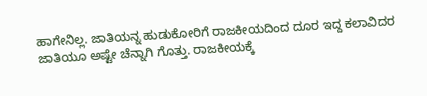ಹಾಗೇನಿಲ್ಲ. ಜಾತಿಯನ್ನ ಹುಡುಕೋರಿಗೆ ರಾಜಕೀಯದಿಂದ ದೂರ ಇದ್ದ ಕಲಾವಿದರ ಜಾತಿಯೂ ಅಷ್ಟೇ ಚೆನ್ನಾಗಿ ಗೊತ್ತು. ರಾಜಕೀಯಕ್ಕೆ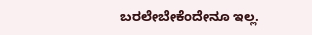ಬರಲೇಬೇಕೆಂದೇನೂ ಇಲ್ಲ.